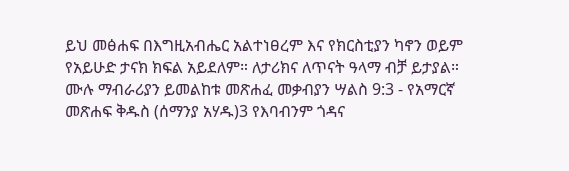ይህ መፅሐፍ በእግዚአብሔር አልተነፀረም እና የክርስቲያን ካኖን ወይም የአይሁድ ታናክ ክፍል አይደለም። ለታሪክና ለጥናት ዓላማ ብቻ ይታያል። ሙሉ ማብራሪያን ይመልከቱ መጽሐፈ መቃብያን ሣልስ 9:3 - የአማርኛ መጽሐፍ ቅዱስ (ሰማንያ አሃዱ)3 የእባብንም ጎዳና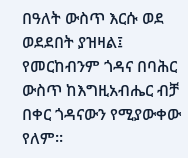በዓለት ውስጥ እርሱ ወደ ወደደበት ያዝዛል፤ የመርከብንም ጎዳና በባሕር ውስጥ ከእግዚአብሔር ብቻ በቀር ጎዳናውን የሚያውቀው የለም።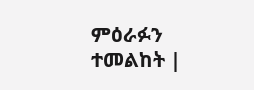ምዕራፉን ተመልከት |